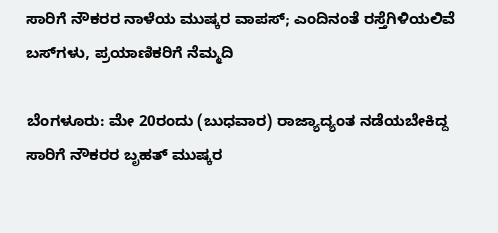ಸಾರಿಗೆ ನೌಕರರ ನಾಳೆಯ ಮುಷ್ಕರ ವಾಪಸ್; ಎಂದಿನಂತೆ ರಸ್ತೆಗಿಳಿಯಲಿವೆ ಬಸ್‌ಗಳು, ಪ್ರಯಾಣಿಕರಿಗೆ ನೆಮ್ಮದಿ

ಬೆಂಗಳೂರು: ಮೇ 20ರಂದು (ಬುಧವಾರ) ರಾಜ್ಯಾದ್ಯಂತ ನಡೆಯಬೇಕಿದ್ದ ಸಾರಿಗೆ ನೌಕರರ ಬೃಹತ್ ಮುಷ್ಕರ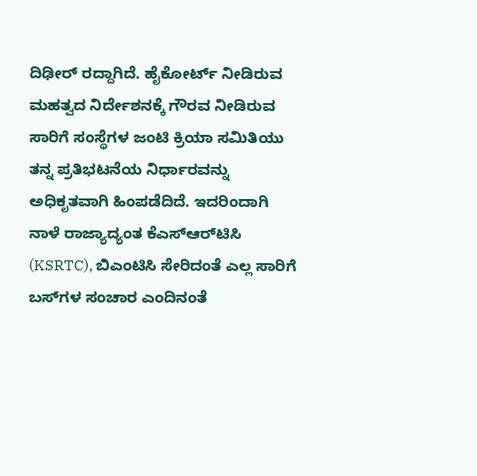ದಿಢೀರ್ ರದ್ದಾಗಿದೆ. ಹೈಕೋರ್ಟ್ ನೀಡಿರುವ ಮಹತ್ವದ ನಿರ್ದೇಶನಕ್ಕೆ ಗೌರವ ನೀಡಿರುವ ಸಾರಿಗೆ ಸಂಸ್ಥೆಗಳ ಜಂಟಿ ಕ್ರಿಯಾ ಸಮಿತಿಯು ತನ್ನ ಪ್ರತಿಭಟನೆಯ ನಿರ್ಧಾರವನ್ನು ಅಧಿಕೃತವಾಗಿ ಹಿಂಪಡೆದಿದೆ. ಇದರಿಂದಾಗಿ ನಾಳೆ ರಾಜ್ಯಾದ್ಯಂತ ಕೆಎಸ್‌ಆರ್‌ಟಿಸಿ (KSRTC), ಬಿಎಂಟಿಸಿ ಸೇರಿದಂತೆ ಎಲ್ಲ ಸಾರಿಗೆ ಬಸ್‌ಗಳ ಸಂಚಾರ ಎಂದಿನಂತೆ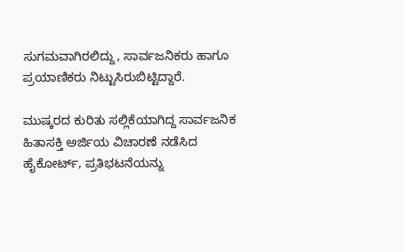ಸುಗಮವಾಗಿರಲಿದ್ದು, ಸಾರ್ವಜನಿಕರು ಹಾಗೂ ಪ್ರಯಾಣಿಕರು ನಿಟ್ಟುಸಿರುಬಿಟ್ಟಿದ್ದಾರೆ.

ಮುಷ್ಕರದ ಕುರಿತು ಸಲ್ಲಿಕೆಯಾಗಿದ್ದ ಸಾರ್ವಜನಿಕ ಹಿತಾಸಕ್ತಿ ಅರ್ಜಿಯ ವಿಚಾರಣೆ ನಡೆಸಿದ ಹೈಕೋರ್ಟ್, ಪ್ರತಿಭಟನೆಯನ್ನು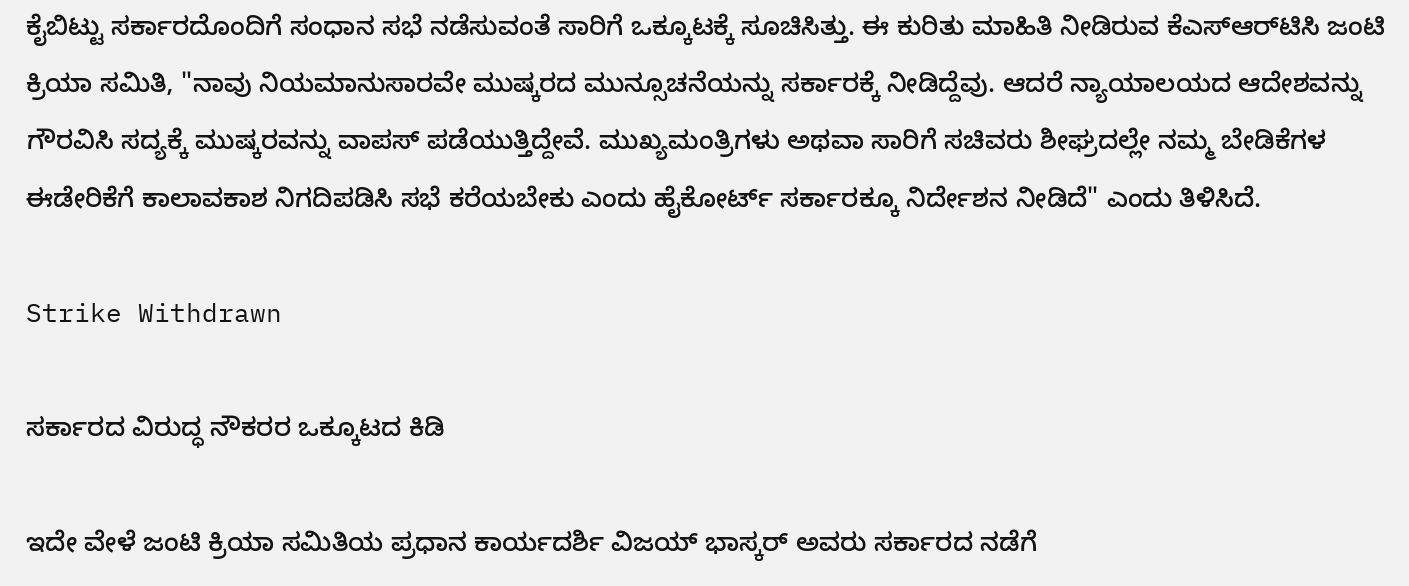ಕೈಬಿಟ್ಟು ಸರ್ಕಾರದೊಂದಿಗೆ ಸಂಧಾನ ಸಭೆ ನಡೆಸುವಂತೆ ಸಾರಿಗೆ ಒಕ್ಕೂಟಕ್ಕೆ ಸೂಚಿಸಿತ್ತು. ಈ ಕುರಿತು ಮಾಹಿತಿ ನೀಡಿರುವ ಕೆಎಸ್‌ಆರ್‌ಟಿಸಿ ಜಂಟಿ ಕ್ರಿಯಾ ಸಮಿತಿ, "ನಾವು ನಿಯಮಾನುಸಾರವೇ ಮುಷ್ಕರದ ಮುನ್ಸೂಚನೆಯನ್ನು ಸರ್ಕಾರಕ್ಕೆ ನೀಡಿದ್ದೆವು. ಆದರೆ ನ್ಯಾಯಾಲಯದ ಆದೇಶವನ್ನು ಗೌರವಿಸಿ ಸದ್ಯಕ್ಕೆ ಮುಷ್ಕರವನ್ನು ವಾಪಸ್ ಪಡೆಯುತ್ತಿದ್ದೇವೆ. ಮುಖ್ಯಮಂತ್ರಿಗಳು ಅಥವಾ ಸಾರಿಗೆ ಸಚಿವರು ಶೀಘ್ರದಲ್ಲೇ ನಮ್ಮ ಬೇಡಿಕೆಗಳ ಈಡೇರಿಕೆಗೆ ಕಾಲಾವಕಾಶ ನಿಗದಿಪಡಿಸಿ ಸಭೆ ಕರೆಯಬೇಕು ಎಂದು ಹೈಕೋರ್ಟ್ ಸರ್ಕಾರಕ್ಕೂ ನಿರ್ದೇಶನ ನೀಡಿದೆ" ಎಂದು ತಿಳಿಸಿದೆ.

Strike Withdrawn

ಸರ್ಕಾರದ ವಿರುದ್ಧ ನೌಕರರ ಒಕ್ಕೂಟದ ಕಿಡಿ

ಇದೇ ವೇಳೆ ಜಂಟಿ ಕ್ರಿಯಾ ಸಮಿತಿಯ ಪ್ರಧಾನ ಕಾರ್ಯದರ್ಶಿ ವಿಜಯ್ ಭಾಸ್ಕರ್ ಅವರು ಸರ್ಕಾರದ ನಡೆಗೆ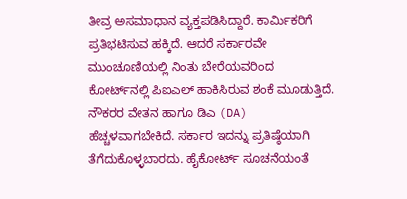ತೀವ್ರ ಅಸಮಾಧಾನ ವ್ಯಕ್ತಪಡಿಸಿದ್ದಾರೆ. ಕಾರ್ಮಿಕರಿಗೆ ಪ್ರತಿಭಟಿಸುವ ಹಕ್ಕಿದೆ. ಆದರೆ ಸರ್ಕಾರವೇ ಮುಂಚೂಣಿಯಲ್ಲಿ ನಿಂತು ಬೇರೆಯವರಿಂದ ಕೋರ್ಟ್‌ನಲ್ಲಿ ಪಿಐಎಲ್ ಹಾಕಿಸಿರುವ ಶಂಕೆ ಮೂಡುತ್ತಿದೆ. ನೌಕರರ ವೇತನ ಹಾಗೂ ಡಿಎ (DA) ಹೆಚ್ಚಳವಾಗಬೇಕಿದೆ. ಸರ್ಕಾರ ಇದನ್ನು ಪ್ರತಿಷ್ಠೆಯಾಗಿ ತೆಗೆದುಕೊಳ್ಳಬಾರದು. ಹೈಕೋರ್ಟ್ ಸೂಚನೆಯಂತೆ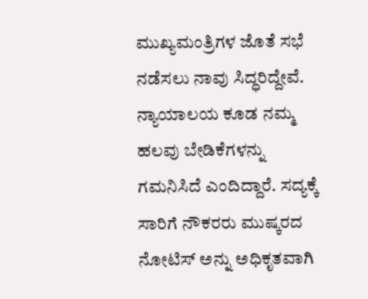ಮುಖ್ಯಮಂತ್ರಿಗಳ ಜೊತೆ ಸಭೆ ನಡೆಸಲು ನಾವು ಸಿದ್ಧರಿದ್ದೇವೆ. ನ್ಯಾಯಾಲಯ ಕೂಡ ನಮ್ಮ ಹಲವು ಬೇಡಿಕೆಗಳನ್ನು ಗಮನಿಸಿದೆ ಎಂದಿದ್ದಾರೆ. ಸದ್ಯಕ್ಕೆ ಸಾರಿಗೆ ನೌಕರರು ಮುಷ್ಕರದ ನೋಟಿಸ್ ಅನ್ನು ಅಧಿಕೃತವಾಗಿ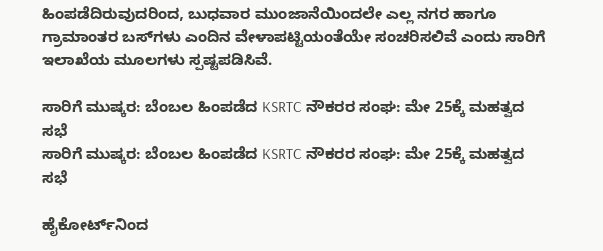ಹಿಂಪಡೆದಿರುವುದರಿಂದ, ಬುಧವಾರ ಮುಂಜಾನೆಯಿಂದಲೇ ಎಲ್ಲ ನಗರ ಹಾಗೂ ಗ್ರಾಮಾಂತರ ಬಸ್‌ಗಳು ಎಂದಿನ ವೇಳಾಪಟ್ಟಿಯಂತೆಯೇ ಸಂಚರಿಸಲಿವೆ ಎಂದು ಸಾರಿಗೆ ಇಲಾಖೆಯ ಮೂಲಗಳು ಸ್ಪಷ್ಟಪಡಿಸಿವೆ.

ಸಾರಿಗೆ ಮುಷ್ಕರ: ಬೆಂಬಲ ಹಿಂಪಡೆದ KSRTC ನೌಕರರ ಸಂಘ: ಮೇ 25ಕ್ಕೆ ಮಹತ್ವದ ಸಭೆ
ಸಾರಿಗೆ ಮುಷ್ಕರ: ಬೆಂಬಲ ಹಿಂಪಡೆದ KSRTC ನೌಕರರ ಸಂಘ: ಮೇ 25ಕ್ಕೆ ಮಹತ್ವದ ಸಭೆ

ಹೈಕೋರ್ಟ್‌ನಿಂದ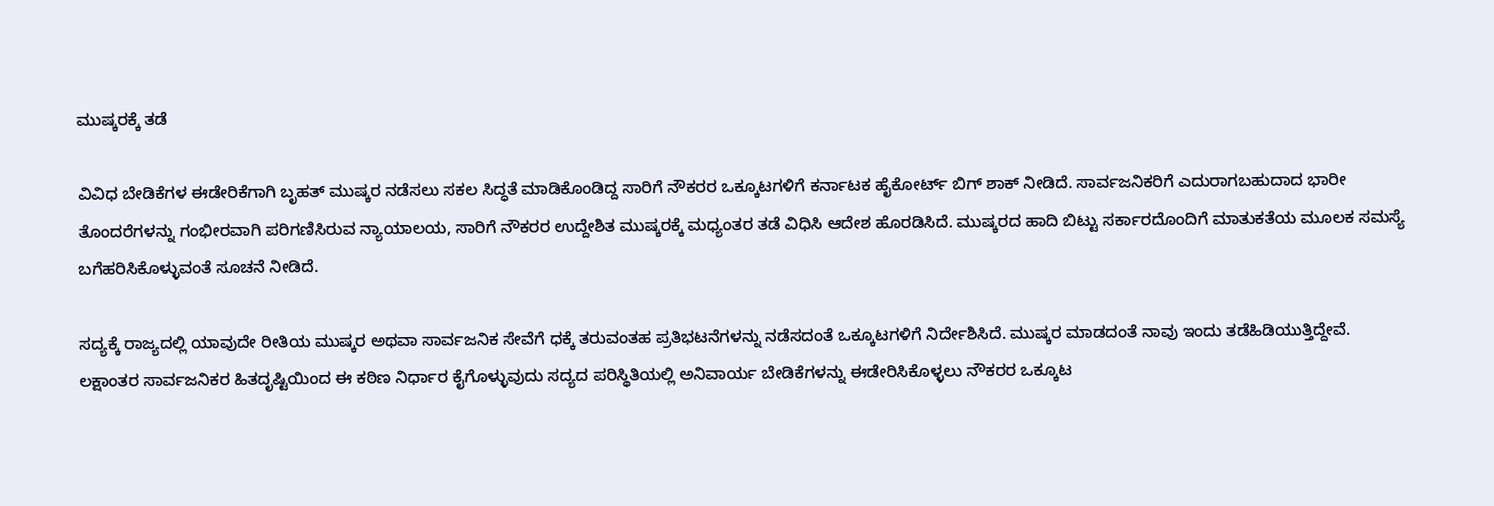ಮುಷ್ಕರಕ್ಕೆ ತಡೆ

ವಿವಿಧ ಬೇಡಿಕೆಗಳ ಈಡೇರಿಕೆಗಾಗಿ ಬೃಹತ್ ಮುಷ್ಕರ ನಡೆಸಲು ಸಕಲ ಸಿದ್ಧತೆ ಮಾಡಿಕೊಂಡಿದ್ದ ಸಾರಿಗೆ ನೌಕರರ ಒಕ್ಕೂಟಗಳಿಗೆ ಕರ್ನಾಟಕ ಹೈಕೋರ್ಟ್ ಬಿಗ್ ಶಾಕ್ ನೀಡಿದೆ. ಸಾರ್ವಜನಿಕರಿಗೆ ಎದುರಾಗಬಹುದಾದ ಭಾರೀ ತೊಂದರೆಗಳನ್ನು ಗಂಭೀರವಾಗಿ ಪರಿಗಣಿಸಿರುವ ನ್ಯಾಯಾಲಯ, ಸಾರಿಗೆ ನೌಕರರ ಉದ್ದೇಶಿತ ಮುಷ್ಕರಕ್ಕೆ ಮಧ್ಯಂತರ ತಡೆ ವಿಧಿಸಿ ಆದೇಶ ಹೊರಡಿಸಿದೆ. ಮುಷ್ಕರದ ಹಾದಿ ಬಿಟ್ಟು ಸರ್ಕಾರದೊಂದಿಗೆ ಮಾತುಕತೆಯ ಮೂಲಕ ಸಮಸ್ಯೆ ಬಗೆಹರಿಸಿಕೊಳ್ಳುವಂತೆ ಸೂಚನೆ ನೀಡಿದೆ.

ಸದ್ಯಕ್ಕೆ ರಾಜ್ಯದಲ್ಲಿ ಯಾವುದೇ ರೀತಿಯ ಮುಷ್ಕರ ಅಥವಾ ಸಾರ್ವಜನಿಕ ಸೇವೆಗೆ ಧಕ್ಕೆ ತರುವಂತಹ ಪ್ರತಿಭಟನೆಗಳನ್ನು ನಡೆಸದಂತೆ ಒಕ್ಕೂಟಗಳಿಗೆ ನಿರ್ದೇಶಿಸಿದೆ. ಮುಷ್ಕರ ಮಾಡದಂತೆ ನಾವು ಇಂದು ತಡೆಹಿಡಿಯುತ್ತಿದ್ದೇವೆ. ಲಕ್ಷಾಂತರ ಸಾರ್ವಜನಿಕರ ಹಿತದೃಷ್ಟಿಯಿಂದ ಈ ಕಠಿಣ ನಿರ್ಧಾರ ಕೈಗೊಳ್ಳುವುದು ಸದ್ಯದ ಪರಿಸ್ಥಿತಿಯಲ್ಲಿ ಅನಿವಾರ್ಯ ಬೇಡಿಕೆಗಳನ್ನು ಈಡೇರಿಸಿಕೊಳ್ಳಲು ನೌಕರರ ಒಕ್ಕೂಟ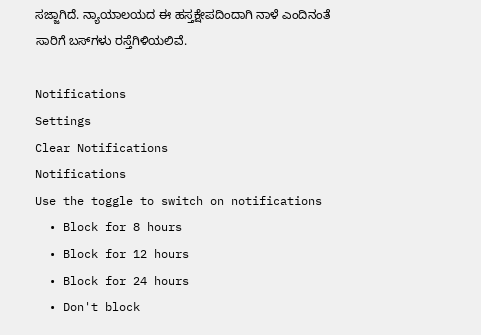ಸಜ್ಜಾಗಿದೆ. ನ್ಯಾಯಾಲಯದ ಈ ಹಸ್ತಕ್ಷೇಪದಿಂದಾಗಿ ನಾಳೆ ಎಂದಿನಂತೆ ಸಾರಿಗೆ ಬಸ್‌ಗಳು ರಸ್ತೆಗಿಳಿಯಲಿವೆ.

Notifications
Settings
Clear Notifications
Notifications
Use the toggle to switch on notifications
  • Block for 8 hours
  • Block for 12 hours
  • Block for 24 hours
  • Don't block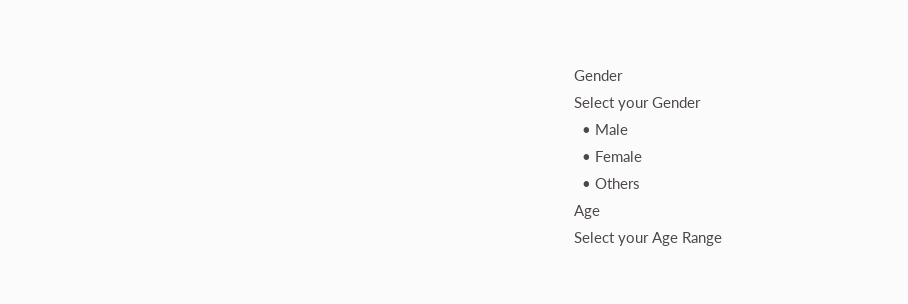Gender
Select your Gender
  • Male
  • Female
  • Others
Age
Select your Age Range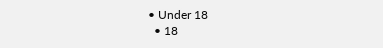• Under 18
  • 18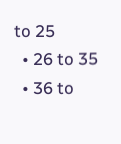to 25
  • 26 to 35
  • 36 to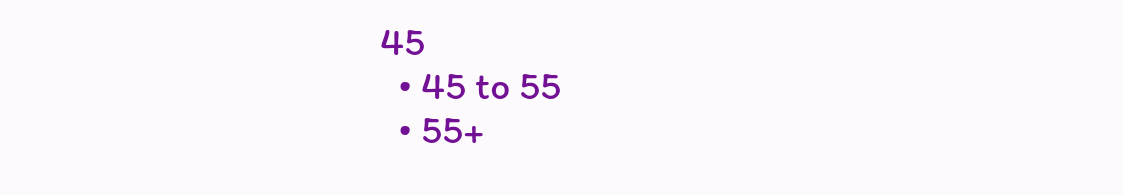45
  • 45 to 55
  • 55+